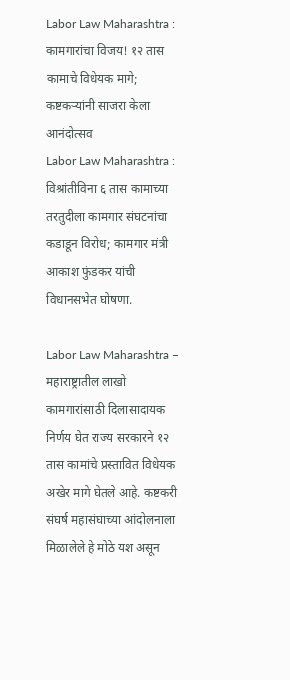Labor Law Maharashtra : कामगारांचा विजय! १२ तास कामाचे विधेयक मागे; कष्टकऱ्यांनी साजरा केला आनंदोत्सव
Labor Law Maharashtra : विश्रांतीविना ६ तास कामाच्या तरतुदीला कामगार संघटनांचा कडाडून विरोध; कामगार मंत्री आकाश फुंडकर यांची विधानसभेत घोषणा.

Labor Law Maharashtra – महाराष्ट्रातील लाखो कामगारांसाठी दिलासादायक निर्णय घेत राज्य सरकारने १२ तास कामांचे प्रस्तावित विधेयक अखेर मागे घेतले आहे. कष्टकरी संघर्ष महासंघाच्या आंदोलनाला मिळालेले हे मोठे यश असून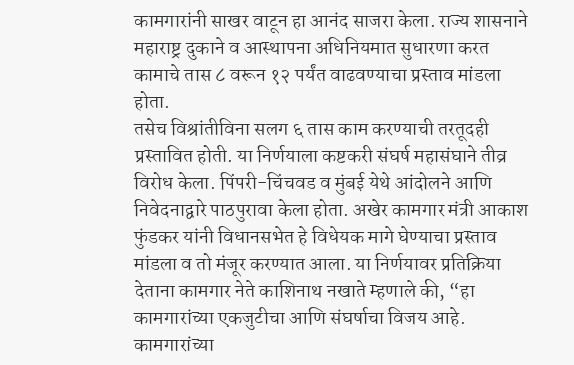कामगारांनी साखर वाटून हा आनंद साजरा केला. राज्य शासनाने महाराष्ट्र दुकाने व आस्थापना अधिनियमात सुधारणा करत कामाचे तास ८ वरून १२ पर्यंत वाढवण्याचा प्रस्ताव मांडला होता.
तसेच विश्रांतीविना सलग ६ तास काम करण्याची तरतूदही प्रस्तावित होती. या निर्णयाला कष्टकरी संघर्ष महासंघाने तीव्र विरोध केला. पिंपरी-चिंचवड व मुंबई येथे आंदोलने आणि निवेदनाद्वारे पाठपुरावा केला होता. अखेर कामगार मंत्री आकाश फुंडकर यांनी विधानसभेत हे विधेयक मागे घेण्याचा प्रस्ताव मांडला व तो मंजूर करण्यात आला. या निर्णयावर प्रतिक्रिया देताना कामगार नेते काशिनाथ नखाते म्हणाले की, “हा कामगारांच्या एकजुटीचा आणि संघर्षाचा विजय आहे.
कामगारांच्या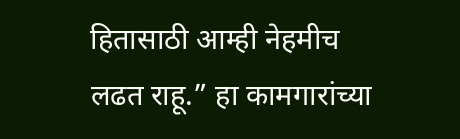हितासाठी आम्ही नेहमीच लढत राहू.” हा कामगारांच्या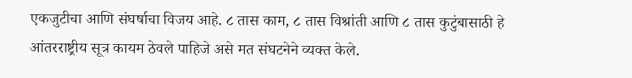एकजुटीचा आणि संघर्षाचा विजय आहे. ८ तास काम, ८ तास विश्रांती आणि ८ तास कुटुंबासाठी हे आंतरराष्ट्रीय सूत्र कायम ठेवले पाहिजे असे मत संघटनेने व्यक्त केले.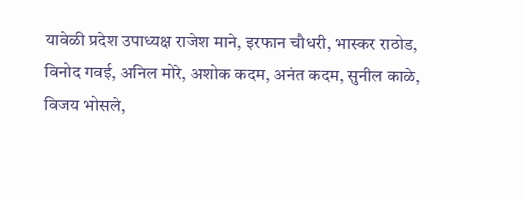यावेळी प्रदेश उपाध्यक्ष राजेश माने, इरफान चौधरी, भास्कर राठोड, विनोद गवई, अनिल मोरे, अशोक कदम, अनंत कदम, सुनील काळे, विजय भोसले,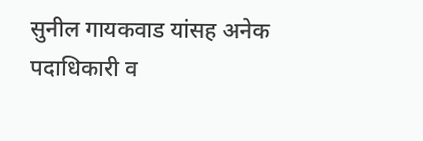सुनील गायकवाड यांसह अनेक पदाधिकारी व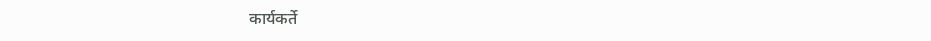कार्यकर्ते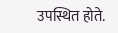उपस्थित होते.